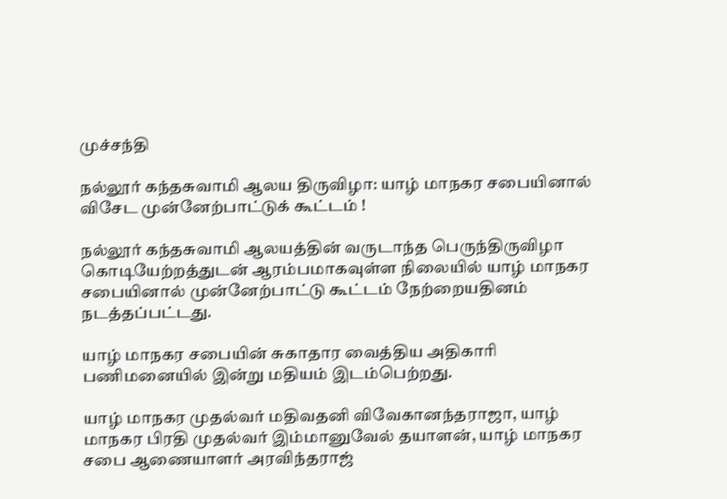முச்சந்தி

நல்லூர் கந்தசுவாமி ஆலய திருவிழா: யாழ் மாநகர சபையினால் விசேட முன்னேற்பாட்டுக் கூட்டம் !

நல்லூர் கந்தசுவாமி ஆலயத்தின் வருடாந்த பெருந்திருவிழா கொடியேற்றத்துடன் ஆரம்பமாகவுள்ள நிலையில் யாழ் மாநகர சபையினால் முன்னேற்பாட்டு கூட்டம் நேற்றையதினம் நடத்தப்பட்டது.

யாழ் மாநகர சபையின் சுகாதார வைத்திய அதிகாரி பணிமனையில் இன்று மதியம் இடம்பெற்றது.

யாழ் மாநகர முதல்வர் மதிவதனி விவேகானந்தராஜா, யாழ் மாநகர பிரதி முதல்வர் இம்மானுவேல் தயாளன், யாழ் மாநகர சபை ஆணையாளர் அரவிந்தராஜ்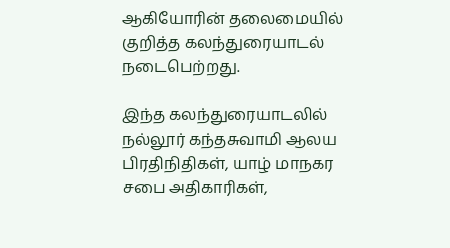ஆகியோரின் தலைமையில் குறித்த கலந்துரையாடல்
நடைபெற்றது.

இந்த கலந்துரையாடலில் நல்லூர் கந்தசுவாமி ஆலய பிரதிநிதிகள், யாழ் மாநகர சபை அதிகாரிகள்,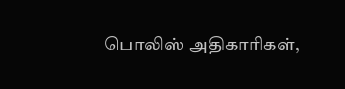பொலிஸ் அதிகாரிகள்,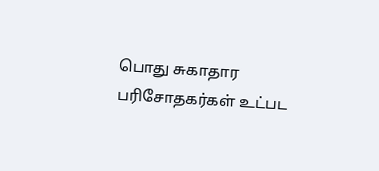பொது சுகாதார பரிசோதகர்கள் உட்பட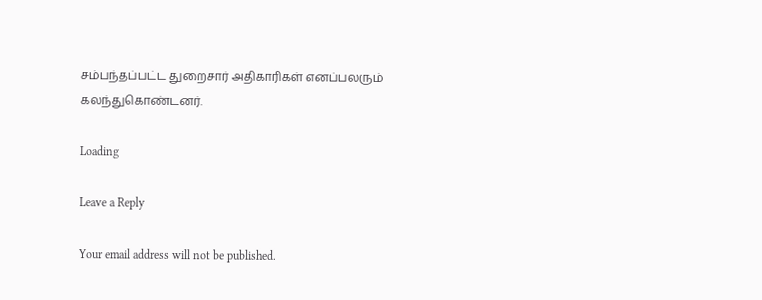சம்பந்தப்பட்ட துறைசார் அதிகாரிகள் எனப்பலரும் கலந்துகொண்டனர்.

Loading

Leave a Reply

Your email address will not be published.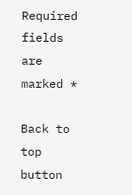Required fields are marked *

Back to top button